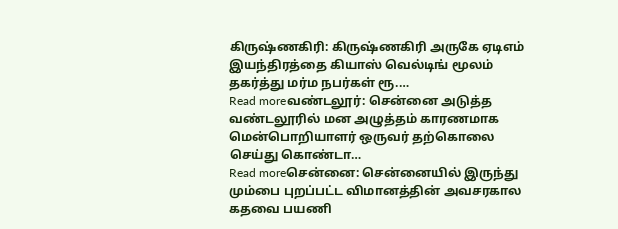கிருஷ்ணகிரி: கிருஷ்ணகிரி அருகே ஏடிஎம் இயந்திரத்தை கியாஸ் வெல்டிங் மூலம் தகர்த்து மர்ம நபர்கள் ரூ.…
Read moreவண்டலூர்: சென்னை அடுத்த வண்டலூரில் மன அழுத்தம் காரணமாக மென்பொறியாளர் ஒருவர் தற்கொலை செய்து கொண்டா…
Read moreசென்னை: சென்னையில் இருந்து மும்பை புறப்பட்ட விமானத்தின் அவசரகால கதவை பயணி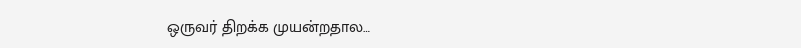ஒருவர் திறக்க முயன்றதால…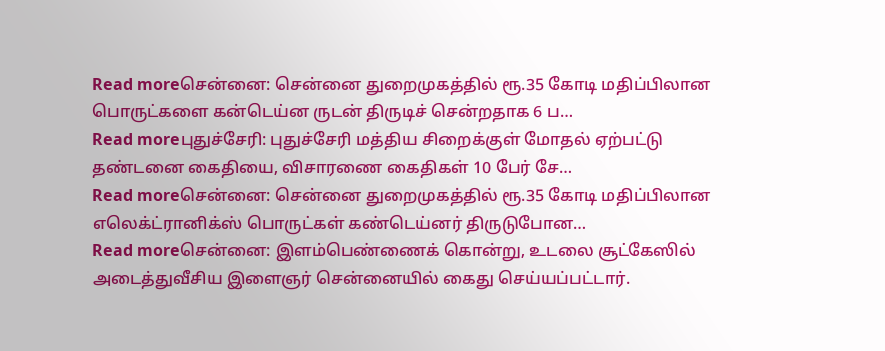Read moreசென்னை: சென்னை துறைமுகத்தில் ரூ.35 கோடி மதிப்பிலான பொருட்களை கன்டெய்ன ருடன் திருடிச் சென்றதாக 6 ப…
Read moreபுதுச்சேரி: புதுச்சேரி மத்திய சிறைக்குள் மோதல் ஏற்பட்டு தண்டனை கைதியை, விசாரணை கைதிகள் 10 பேர் சே…
Read moreசென்னை: சென்னை துறைமுகத்தில் ரூ.35 கோடி மதிப்பிலான எலெக்ட்ரானிக்ஸ் பொருட்கள் கண்டெய்னர் திருடுபோன…
Read moreசென்னை: இளம்பெண்ணைக் கொன்று, உடலை சூட்கேஸில் அடைத்துவீசிய இளைஞர் சென்னையில் கைது செய்யப்பட்டார்.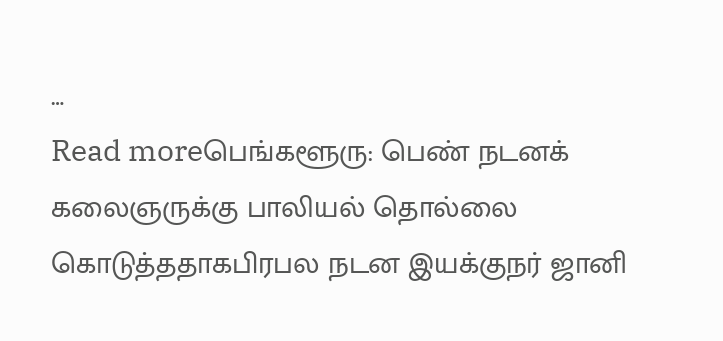…
Read moreபெங்களூரு: பெண் நடனக் கலைஞருக்கு பாலியல் தொல்லை கொடுத்ததாகபிரபல நடன இயக்குநர் ஜானி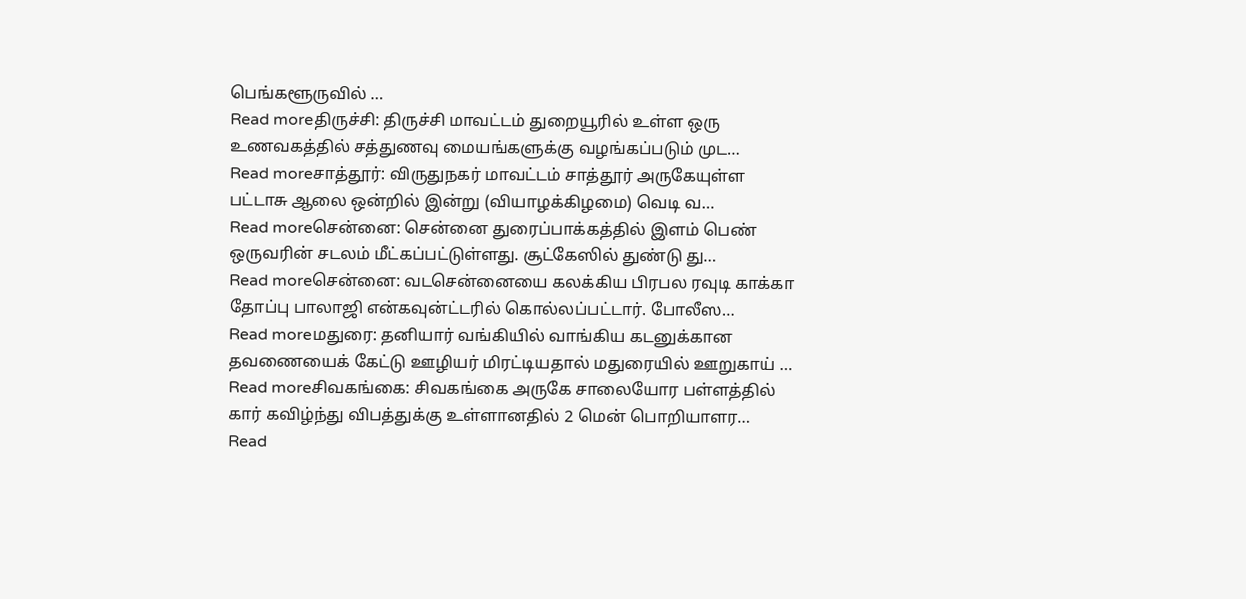பெங்களூருவில் …
Read moreதிருச்சி: திருச்சி மாவட்டம் துறையூரில் உள்ள ஒரு உணவகத்தில் சத்துணவு மையங்களுக்கு வழங்கப்படும் முட…
Read moreசாத்தூர்: விருதுநகர் மாவட்டம் சாத்தூர் அருகேயுள்ள பட்டாசு ஆலை ஒன்றில் இன்று (வியாழக்கிழமை) வெடி வ…
Read moreசென்னை: சென்னை துரைப்பாக்கத்தில் இளம் பெண் ஒருவரின் சடலம் மீட்கப்பட்டுள்ளது. சூட்கேஸில் துண்டு து…
Read moreசென்னை: வடசென்னையை கலக்கிய பிரபல ரவுடி காக்கா தோப்பு பாலாஜி என்கவுன்ட்டரில் கொல்லப்பட்டார். போலீஸ…
Read moreமதுரை: தனியார் வங்கியில் வாங்கிய கடனுக்கான தவணையைக் கேட்டு ஊழியர் மிரட்டியதால் மதுரையில் ஊறுகாய் …
Read moreசிவகங்கை: சிவகங்கை அருகே சாலையோர பள்ளத்தில் கார் கவிழ்ந்து விபத்துக்கு உள்ளானதில் 2 மென் பொறியாளர…
Read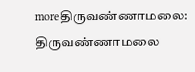moreதிருவண்ணாமலை: திருவண்ணாமலை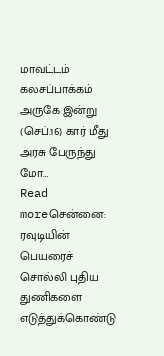மாவட்டம் கலசப்பாக்கம் அருகே இன்று (செப்.16) கார் மீது அரசு பேருந்து மோ…
Read moreசென்னை: ரவுடியின் பெயரைச் சொல்லி புதிய துணிகளை எடுத்துக்கொண்டு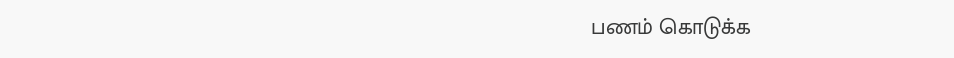பணம் கொடுக்க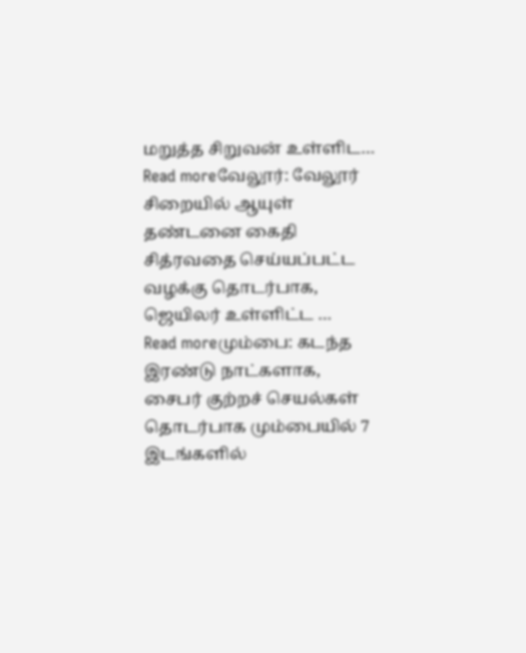மறுத்த சிறுவன் உள்ளிட…
Read moreவேலூர்: வேலூர் சிறையில் ஆயுள் தண்டனை கைதி சித்ரவதை செய்யப்பட்ட வழக்கு தொடர்பாக, ஜெயிலர் உள்ளிட்ட …
Read moreமும்பை: கடந்த இரண்டு நாட்களாக, சைபர் குற்றச் செயல்கள் தொடர்பாக மும்பையில் 7 இடங்களில்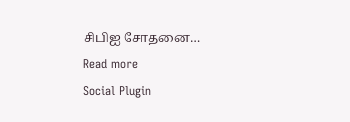சிபிஐ சோதனை…
Read more
Social Plugin